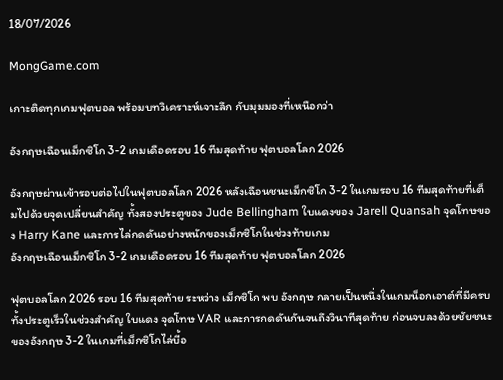18/07/2026

MongGame.com

เกาะติดทุกเกมฟุตบอล พร้อมบทวิเคราะห์เจาะลึก กับมุมมองที่เหนือกว่า

อังกฤษเฉือนเม็กซิโก 3-2 เกมเดือดรอบ 16 ทีมสุดท้าย ฟุตบอลโลก 2026

อังกฤษผ่านเข้ารอบต่อไปในฟุตบอลโลก 2026 หลังเฉือนชนะเม็กซิโก 3-2 ในเกมรอบ 16 ทีมสุดท้ายที่เต็มไปด้วยจุดเปลี่ยนสำคัญ ทั้งสองประตูของ Jude Bellingham ใบแดงของ Jarell Quansah จุดโทษของ Harry Kane และการไล่กดดันอย่างหนักของเม็กซิโกในช่วงท้ายเกม
อังกฤษเฉือนเม็กซิโก 3-2 เกมเดือดรอบ 16 ทีมสุดท้าย ฟุตบอลโลก 2026

ฟุตบอลโลก 2026 รอบ 16 ทีมสุดท้าย ระหว่าง เม็กซิโก พบ อังกฤษ กลายเป็นหนึ่งในเกมน็อกเอาต์ที่มีครบทั้งประตูเร็วในช่วงสำคัญ ใบแดง จุดโทษ VAR และการกดดันกันจนถึงวินาทีสุดท้าย ก่อนจบลงด้วยชัยชนะของอังกฤษ 3-2 ในเกมที่เม็กซิโกไล่บี้อ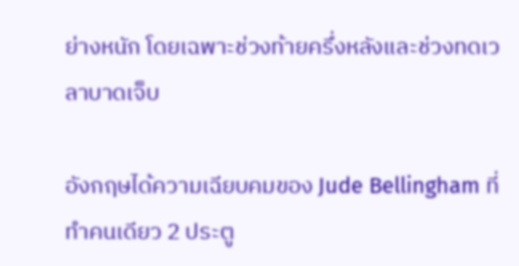ย่างหนัก โดยเฉพาะช่วงท้ายครึ่งหลังและช่วงทดเวลาบาดเจ็บ

อังกฤษได้ความเฉียบคมของ Jude Bellingham ที่ทำคนเดียว 2 ประตู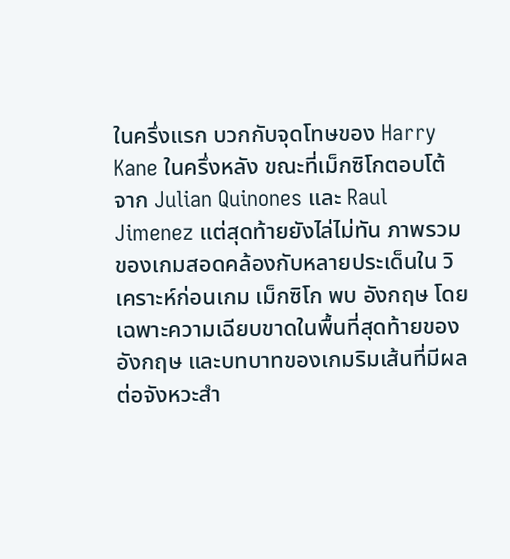ในครึ่งแรก บวกกับจุดโทษของ Harry Kane ในครึ่งหลัง ขณะที่เม็กซิโกตอบโต้จาก Julian Quinones และ Raul Jimenez แต่สุดท้ายยังไล่ไม่ทัน ภาพรวมของเกมสอดคล้องกับหลายประเด็นใน วิเคราะห์ก่อนเกม เม็กซิโก พบ อังกฤษ โดยเฉพาะความเฉียบขาดในพื้นที่สุดท้ายของอังกฤษ และบทบาทของเกมริมเส้นที่มีผลต่อจังหวะสำ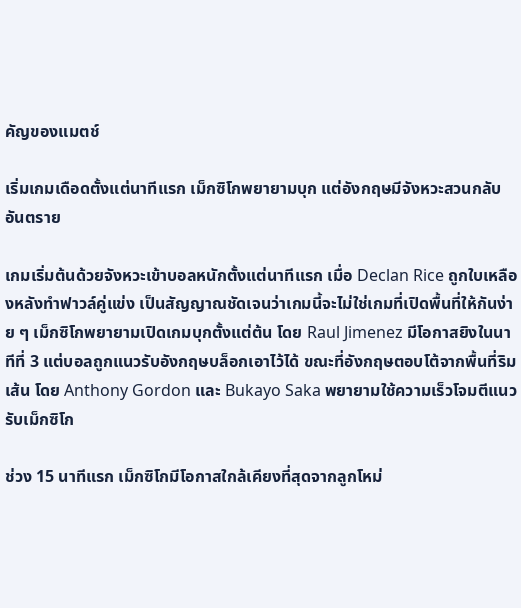คัญของแมตช์

เริ่มเกมเดือดตั้งแต่นาทีแรก เม็กซิโกพยายามบุก แต่อังกฤษมีจังหวะสวนกลับอันตราย

เกมเริ่มต้นด้วยจังหวะเข้าบอลหนักตั้งแต่นาทีแรก เมื่อ Declan Rice ถูกใบเหลืองหลังทำฟาวล์คู่แข่ง เป็นสัญญาณชัดเจนว่าเกมนี้จะไม่ใช่เกมที่เปิดพื้นที่ให้กันง่าย ๆ เม็กซิโกพยายามเปิดเกมบุกตั้งแต่ต้น โดย Raul Jimenez มีโอกาสยิงในนาทีที่ 3 แต่บอลถูกแนวรับอังกฤษบล็อกเอาไว้ได้ ขณะที่อังกฤษตอบโต้จากพื้นที่ริมเส้น โดย Anthony Gordon และ Bukayo Saka พยายามใช้ความเร็วโจมตีแนวรับเม็กซิโก

ช่วง 15 นาทีแรก เม็กซิโกมีโอกาสใกล้เคียงที่สุดจากลูกโหม่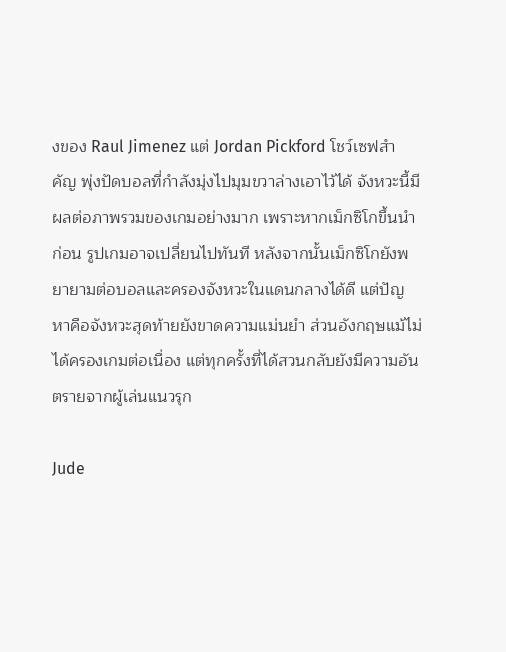งของ Raul Jimenez แต่ Jordan Pickford โชว์เซฟสำคัญ พุ่งปัดบอลที่กำลังมุ่งไปมุมขวาล่างเอาไว้ได้ จังหวะนี้มีผลต่อภาพรวมของเกมอย่างมาก เพราะหากเม็กซิโกขึ้นนำก่อน รูปเกมอาจเปลี่ยนไปทันที หลังจากนั้นเม็กซิโกยังพยายามต่อบอลและครองจังหวะในแดนกลางได้ดี แต่ปัญหาคือจังหวะสุดท้ายยังขาดความแม่นยำ ส่วนอังกฤษแม้ไม่ได้ครองเกมต่อเนื่อง แต่ทุกครั้งที่ได้สวนกลับยังมีความอันตรายจากผู้เล่นแนวรุก

Jude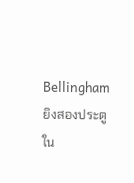Bellingham ยิงสองประตูใน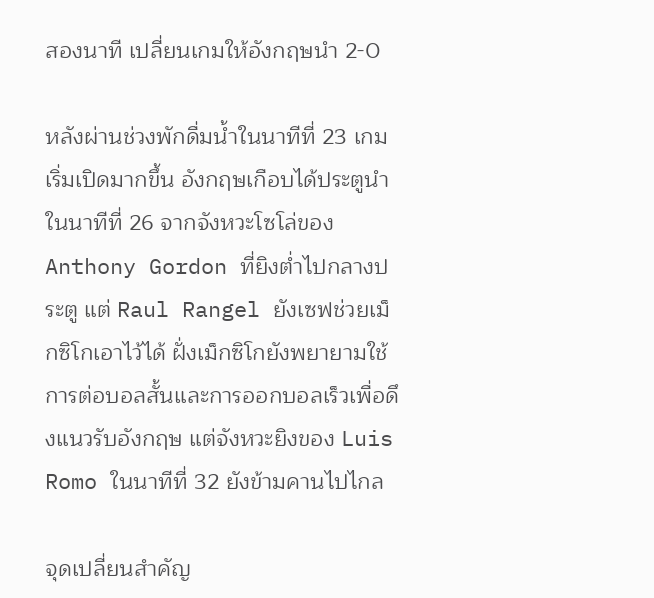สองนาที เปลี่ยนเกมให้อังกฤษนำ 2-0

หลังผ่านช่วงพักดื่มน้ำในนาทีที่ 23 เกมเริ่มเปิดมากขึ้น อังกฤษเกือบได้ประตูนำในนาทีที่ 26 จากจังหวะโซโล่ของ Anthony Gordon ที่ยิงต่ำไปกลางประตู แต่ Raul Rangel ยังเซฟช่วยเม็กซิโกเอาไว้ได้ ฝั่งเม็กซิโกยังพยายามใช้การต่อบอลสั้นและการออกบอลเร็วเพื่อดึงแนวรับอังกฤษ แต่จังหวะยิงของ Luis Romo ในนาทีที่ 32 ยังข้ามคานไปไกล

จุดเปลี่ยนสำคัญ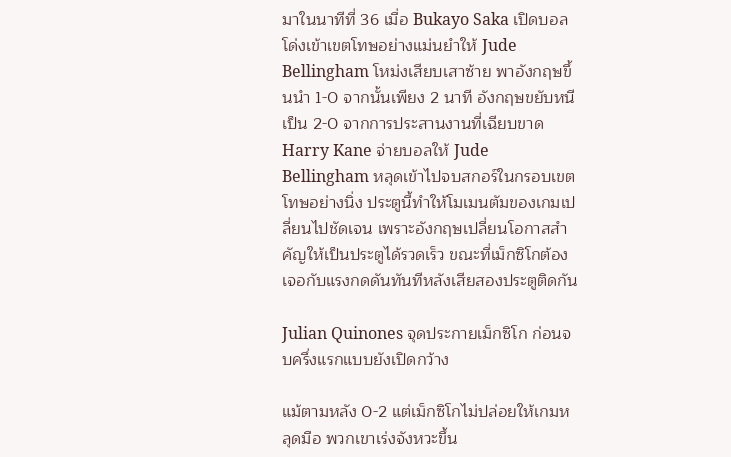มาในนาทีที่ 36 เมื่อ Bukayo Saka เปิดบอลโด่งเข้าเขตโทษอย่างแม่นยำให้ Jude Bellingham โหม่งเสียบเสาซ้าย พาอังกฤษขึ้นนำ 1-0 จากนั้นเพียง 2 นาที อังกฤษขยับหนีเป็น 2-0 จากการประสานงานที่เฉียบขาด Harry Kane จ่ายบอลให้ Jude Bellingham หลุดเข้าไปจบสกอร์ในกรอบเขตโทษอย่างนิ่ง ประตูนี้ทำให้โมเมนตัมของเกมเปลี่ยนไปชัดเจน เพราะอังกฤษเปลี่ยนโอกาสสำคัญให้เป็นประตูได้รวดเร็ว ขณะที่เม็กซิโกต้องเจอกับแรงกดดันทันทีหลังเสียสองประตูติดกัน

Julian Quinones จุดประกายเม็กซิโก ก่อนจบครึ่งแรกแบบยังเปิดกว้าง

แม้ตามหลัง 0-2 แต่เม็กซิโกไม่ปล่อยให้เกมหลุดมือ พวกเขาเร่งจังหวะขึ้น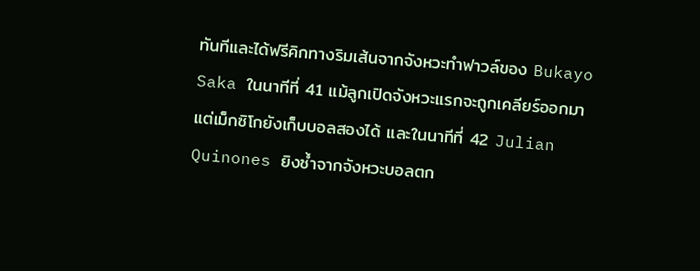ทันทีและได้ฟรีคิกทางริมเส้นจากจังหวะทำฟาวล์ของ Bukayo Saka ในนาทีที่ 41 แม้ลูกเปิดจังหวะแรกจะถูกเคลียร์ออกมา แต่เม็กซิโกยังเก็บบอลสองได้ และในนาทีที่ 42 Julian Quinones ยิงซ้ำจากจังหวะบอลตก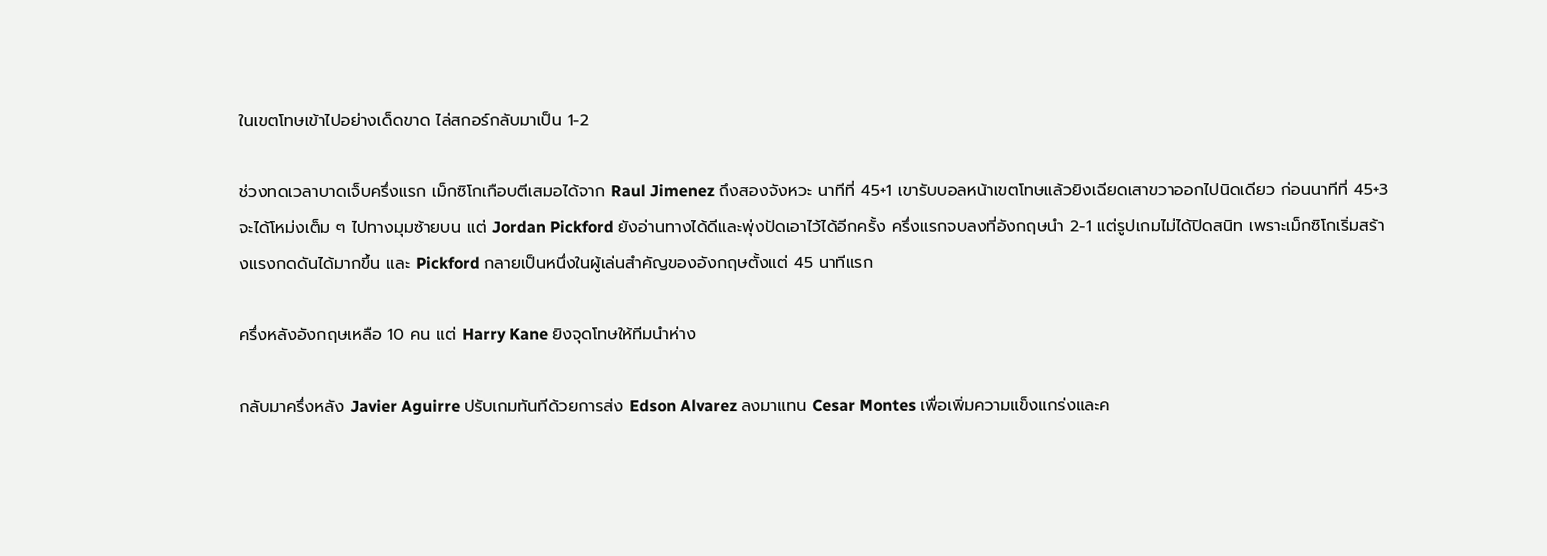ในเขตโทษเข้าไปอย่างเด็ดขาด ไล่สกอร์กลับมาเป็น 1-2

ช่วงทดเวลาบาดเจ็บครึ่งแรก เม็กซิโกเกือบตีเสมอได้จาก Raul Jimenez ถึงสองจังหวะ นาทีที่ 45+1 เขารับบอลหน้าเขตโทษแล้วยิงเฉียดเสาขวาออกไปนิดเดียว ก่อนนาทีที่ 45+3 จะได้โหม่งเต็ม ๆ ไปทางมุมซ้ายบน แต่ Jordan Pickford ยังอ่านทางได้ดีและพุ่งปัดเอาไว้ได้อีกครั้ง ครึ่งแรกจบลงที่อังกฤษนำ 2-1 แต่รูปเกมไม่ได้ปิดสนิท เพราะเม็กซิโกเริ่มสร้างแรงกดดันได้มากขึ้น และ Pickford กลายเป็นหนึ่งในผู้เล่นสำคัญของอังกฤษตั้งแต่ 45 นาทีแรก

ครึ่งหลังอังกฤษเหลือ 10 คน แต่ Harry Kane ยิงจุดโทษให้ทีมนำห่าง

กลับมาครึ่งหลัง Javier Aguirre ปรับเกมทันทีด้วยการส่ง Edson Alvarez ลงมาแทน Cesar Montes เพื่อเพิ่มความแข็งแกร่งและค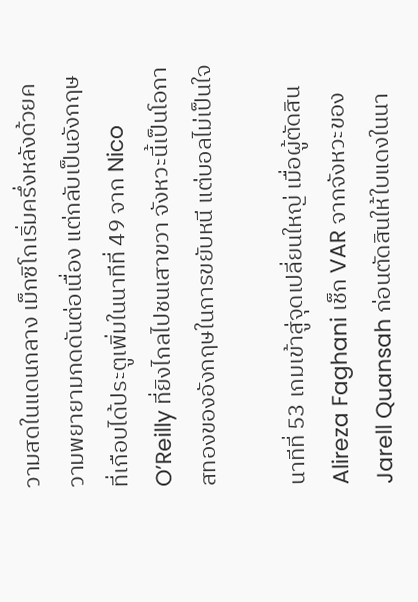วามสดในแดนกลาง เม็กซิโกเริ่มครึ่งหลังด้วยความพยายามกดดันต่อเนื่อง แต่กลับเป็นอังกฤษที่เกือบได้ประตูเพิ่มในนาทีที่ 49 จาก Nico O’Reilly ที่ยิงไกลไปชนเสาขวา จังหวะนี้เป็นโอกาสทองของอังกฤษในการขยับหนี แต่บอลไม่เป็นใจ

นาทีที่ 53 เกมเข้าสู่จุดเปลี่ยนใหญ่ เมื่อผู้ตัดสิน Alireza Faghani เช็ก VAR จากจังหวะของ Jarell Quansah ก่อนตัดสินให้ใบแดงในนา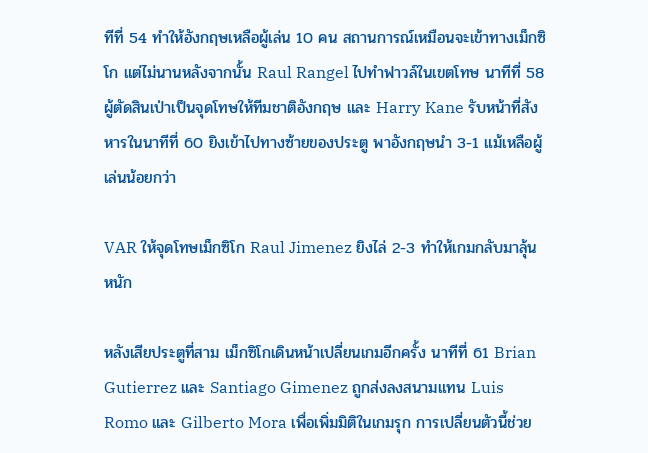ทีที่ 54 ทำให้อังกฤษเหลือผู้เล่น 10 คน สถานการณ์เหมือนจะเข้าทางเม็กซิโก แต่ไม่นานหลังจากนั้น Raul Rangel ไปทำฟาวล์ในเขตโทษ นาทีที่ 58 ผู้ตัดสินเป่าเป็นจุดโทษให้ทีมชาติอังกฤษ และ Harry Kane รับหน้าที่สังหารในนาทีที่ 60 ยิงเข้าไปทางซ้ายของประตู พาอังกฤษนำ 3-1 แม้เหลือผู้เล่นน้อยกว่า

VAR ให้จุดโทษเม็กซิโก Raul Jimenez ยิงไล่ 2-3 ทำให้เกมกลับมาลุ้นหนัก

หลังเสียประตูที่สาม เม็กซิโกเดินหน้าเปลี่ยนเกมอีกครั้ง นาทีที่ 61 Brian Gutierrez และ Santiago Gimenez ถูกส่งลงสนามแทน Luis Romo และ Gilberto Mora เพื่อเพิ่มมิติในเกมรุก การเปลี่ยนตัวนี้ช่วย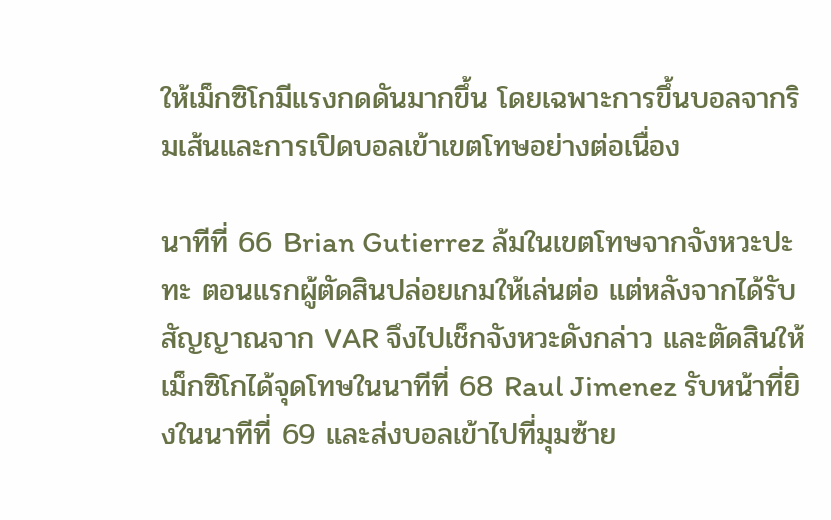ให้เม็กซิโกมีแรงกดดันมากขึ้น โดยเฉพาะการขึ้นบอลจากริมเส้นและการเปิดบอลเข้าเขตโทษอย่างต่อเนื่อง

นาทีที่ 66 Brian Gutierrez ล้มในเขตโทษจากจังหวะปะทะ ตอนแรกผู้ตัดสินปล่อยเกมให้เล่นต่อ แต่หลังจากได้รับสัญญาณจาก VAR จึงไปเช็กจังหวะดังกล่าว และตัดสินให้เม็กซิโกได้จุดโทษในนาทีที่ 68 Raul Jimenez รับหน้าที่ยิงในนาทีที่ 69 และส่งบอลเข้าไปที่มุมซ้าย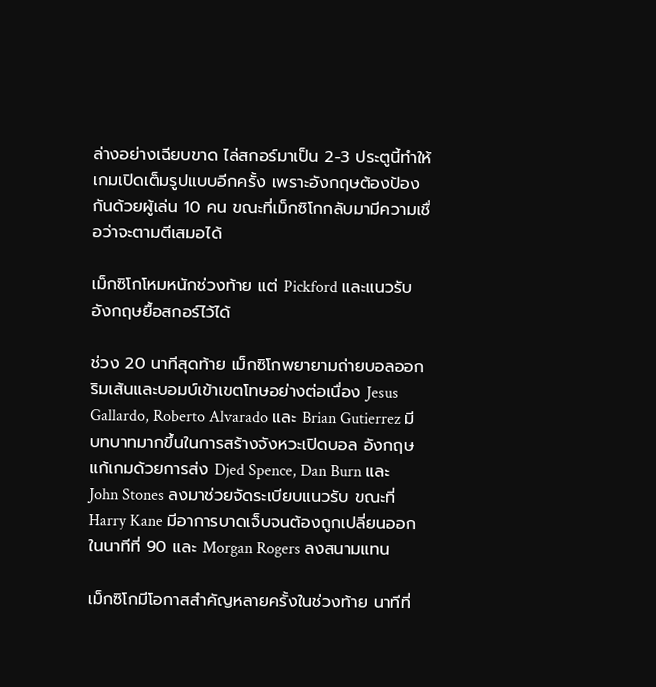ล่างอย่างเฉียบขาด ไล่สกอร์มาเป็น 2-3 ประตูนี้ทำให้เกมเปิดเต็มรูปแบบอีกครั้ง เพราะอังกฤษต้องป้องกันด้วยผู้เล่น 10 คน ขณะที่เม็กซิโกกลับมามีความเชื่อว่าจะตามตีเสมอได้

เม็กซิโกโหมหนักช่วงท้าย แต่ Pickford และแนวรับอังกฤษยื้อสกอร์ไว้ได้

ช่วง 20 นาทีสุดท้าย เม็กซิโกพยายามถ่ายบอลออกริมเส้นและบอมบ์เข้าเขตโทษอย่างต่อเนื่อง Jesus Gallardo, Roberto Alvarado และ Brian Gutierrez มีบทบาทมากขึ้นในการสร้างจังหวะเปิดบอล อังกฤษแก้เกมด้วยการส่ง Djed Spence, Dan Burn และ John Stones ลงมาช่วยจัดระเบียบแนวรับ ขณะที่ Harry Kane มีอาการบาดเจ็บจนต้องถูกเปลี่ยนออกในนาทีที่ 90 และ Morgan Rogers ลงสนามแทน

เม็กซิโกมีโอกาสสำคัญหลายครั้งในช่วงท้าย นาทีที่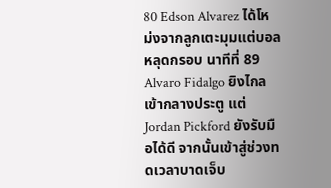80 Edson Alvarez ได้โหม่งจากลูกเตะมุมแต่บอลหลุดกรอบ นาทีที่ 89 Alvaro Fidalgo ยิงไกลเข้ากลางประตู แต่ Jordan Pickford ยังรับมือได้ดี จากนั้นเข้าสู่ช่วงทดเวลาบาดเจ็บ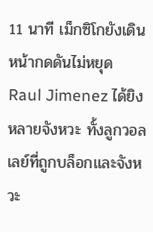11 นาที เม็กซิโกยังเดินหน้ากดดันไม่หยุด Raul Jimenez ได้ยิงหลายจังหวะ ทั้งลูกวอลเลย์ที่ถูกบล็อกและจังหวะ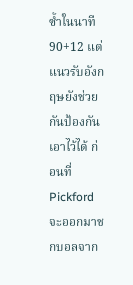ซ้ำในนาที 90+12 แต่แนวรับอังกฤษยังช่วยกันป้องกันเอาไว้ได้ ก่อนที่ Pickford จะออกมาชกบอลจาก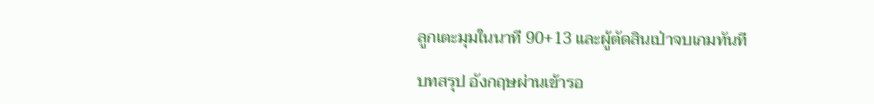ลูกเตะมุมในนาที 90+13 และผู้ตัดสินเป่าจบเกมทันที

บทสรุป อังกฤษผ่านเข้ารอ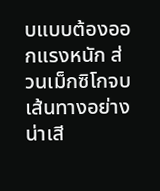บแบบต้องออกแรงหนัก ส่วนเม็กซิโกจบเส้นทางอย่างน่าเสี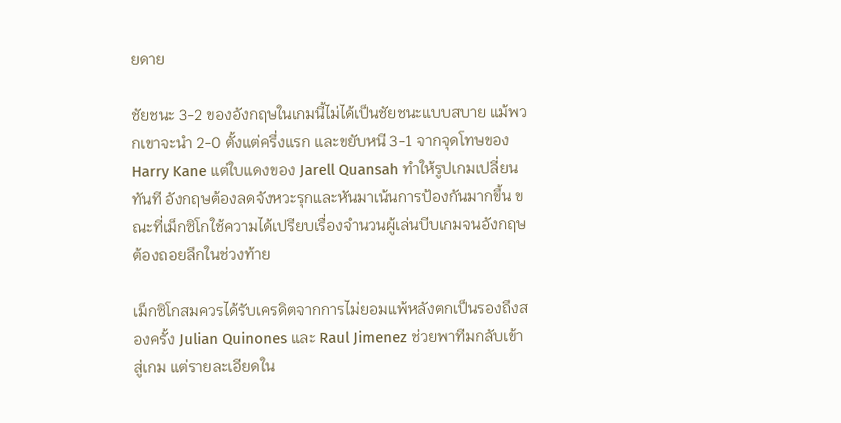ยดาย

ชัยชนะ 3-2 ของอังกฤษในเกมนี้ไม่ได้เป็นชัยชนะแบบสบาย แม้พวกเขาจะนำ 2-0 ตั้งแต่ครึ่งแรก และขยับหนี 3-1 จากจุดโทษของ Harry Kane แต่ใบแดงของ Jarell Quansah ทำให้รูปเกมเปลี่ยนทันที อังกฤษต้องลดจังหวะรุกและหันมาเน้นการป้องกันมากขึ้น ขณะที่เม็กซิโกใช้ความได้เปรียบเรื่องจำนวนผู้เล่นบีบเกมจนอังกฤษต้องถอยลึกในช่วงท้าย

เม็กซิโกสมควรได้รับเครดิตจากการไม่ยอมแพ้หลังตกเป็นรองถึงสองครั้ง Julian Quinones และ Raul Jimenez ช่วยพาทีมกลับเข้าสู่เกม แต่รายละเอียดใน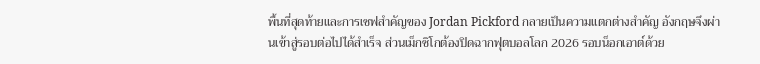พื้นที่สุดท้ายและการเซฟสำคัญของ Jordan Pickford กลายเป็นความแตกต่างสำคัญ อังกฤษจึงผ่านเข้าสู่รอบต่อไปได้สำเร็จ ส่วนเม็กซิโกต้องปิดฉากฟุตบอลโลก 2026 รอบน็อกเอาต์ด้วย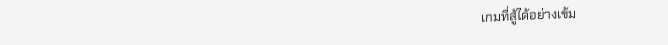เกมที่สู้ได้อย่างเข้ม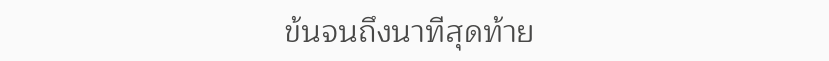ข้นจนถึงนาทีสุดท้าย